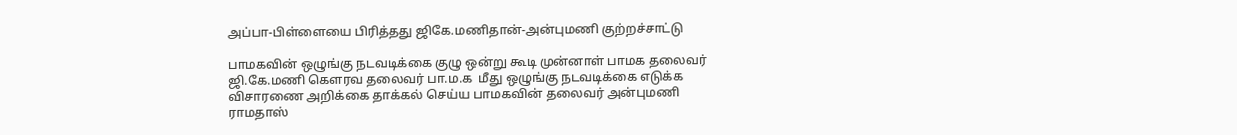அப்பா-பிள்ளையை பிரித்தது ஜிகே.மணிதான்-அன்புமணி குற்றச்சாட்டு

பாமகவின் ஒழுங்கு நடவடிக்கை குழு ஒன்று கூடி முன்னாள் பாமக தலைவர் ஜி.கே.மணி கௌரவ தலைவர் பா.ம.க  மீது ஒழுங்கு நடவடிக்கை எடுக்க விசாரணை அறிக்கை தாக்கல் செய்ய பாமகவின் தலைவர் அன்புமணி ராமதாஸ்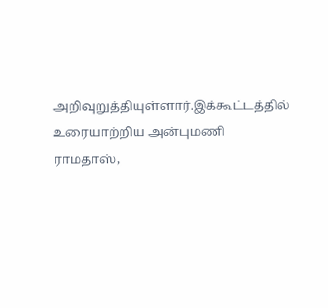அறிவுறுத்தியுள்ளார்.இக்கூட்டத்தில் உரையாற்றிய அன்புமணி ராமதாஸ்,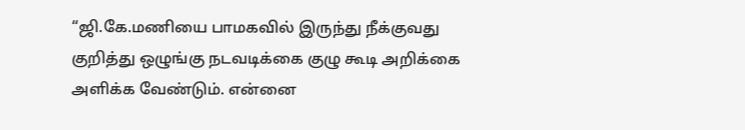“ஜி.கே.மணியை பாமகவில் இருந்து நீக்குவது குறித்து ஒழுங்கு நடவடிக்கை குழு கூடி அறிக்கை அளிக்க வேண்டும். என்னை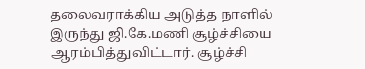தலைவராக்கிய அடுத்த நாளில் இருந்து ஜி.கே.மணி சூழ்ச்சியை ஆரம்பித்துவிட்டார். சூழ்ச்சி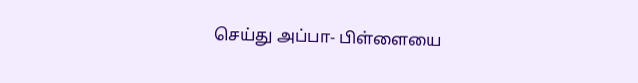செய்து அப்பா- பிள்ளையை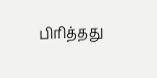பிரித்தது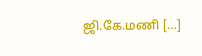ஜி.கே.மணி […]